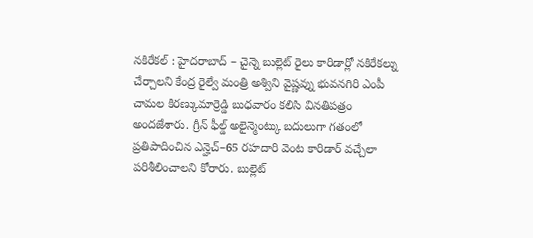నకిరేకల్ : హైదరాబాద్ – చైన్నె బుల్లెట్ రైలు కారిడార్లో నకిరేకల్ను చేర్చాలని కేంద్ర రైల్వే మంత్రి అశ్విని వైష్ణవ్ను భువనగిరి ఎంపీ చామల కిరణ్కుమార్రెడ్డి బుధవారం కలిసి వినతిపత్రం అందజేశారు. గ్రీన్ ఫీల్డ్ అలైన్మెంట్కు బదులుగా గతంలో ప్రతిపాదించిన ఎన్హెచ్–65 రహదారి వెంట కారిడార్ వచ్చేలా పరిశీలించాలని కోరారు. బుల్లెట్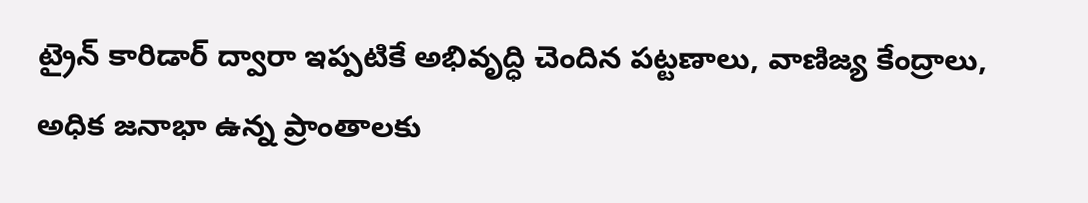ట్రైన్ కారిడార్ ద్వారా ఇప్పటికే అభివృద్ధి చెందిన పట్టణాలు, వాణిజ్య కేంద్రాలు, అధిక జనాభా ఉన్న ప్రాంతాలకు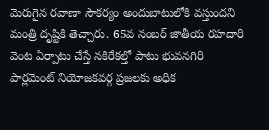మెరుగైన రవాణా సౌకర్యం అందుబాటులోకి వస్తుందని మంత్రి దృష్టికి తెచ్చారు. 65వ నంబర్ జాతీయ రహదారి వెంట ఏర్పాటు చేస్తే నకిరేకల్తో పాటు భువనగిరి పార్లమెంట్ నియోజకవర్గ ప్రజలకు అధిక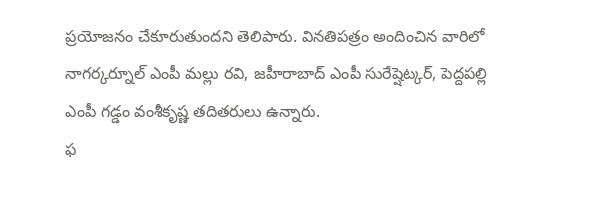ప్రయోజనం చేకూరుతుందని తెలిపారు. వినతిపత్రం అందించిన వారిలో నాగర్కర్నూల్ ఎంపీ మల్లు రవి, జహీరాబాద్ ఎంపీ సురేష్షెట్కర్, పెద్దపల్లి ఎంపీ గడ్డం వంశీకృష్ణ తదితరులు ఉన్నారు.
ఫ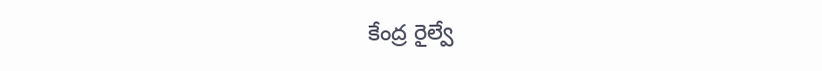కేంద్ర రైల్వే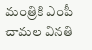మంత్రికి ఎంపీ చామల వినతి